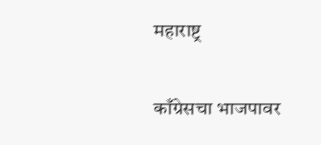महाराष्ट्र

काँग्रेसचा भाजपावर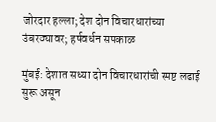जोरदार हल्ला; देश दोन विचारधारांच्या उंबरठ्यावर; हर्षवर्धन सपकाळ

मुंबई: देशात सध्या दोन विचारधारांची स्पष्ट लढाई सुरू असून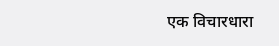एक विचारधारा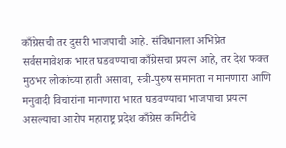काँग्रेसची तर दुसरी भाजपाची आहे. संविधानाला अभिप्रेत सर्वसमावेशक भारत घडवण्याचा काँग्रेसचा प्रयत्न आहे, तर देश फक्त मुठभर लोकांच्या हाती असावा, स्त्री-पुरुष समानता न मानणारा आणि मनुवादी विचारांना मानणारा भारत घडवण्याचा भाजपाचा प्रयत्न असल्याचा आरोप महाराष्ट्र प्रदेश काँग्रेस कमिटीचे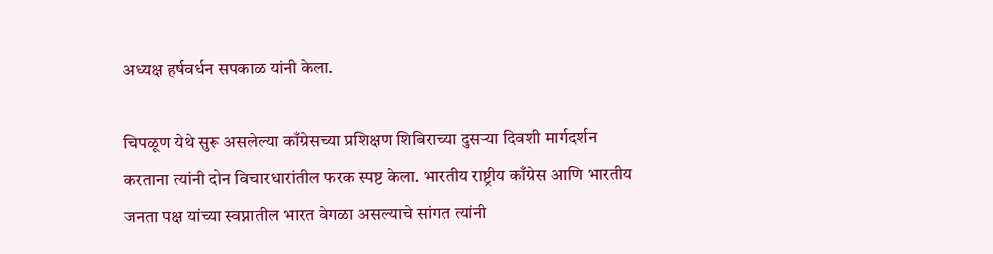अध्यक्ष हर्षवर्धन सपकाळ यांनी केला.

चिपळूण येथे सुरू असलेल्या काँग्रेसच्या प्रशिक्षण शिबिराच्या दुसऱ्या दिवशी मार्गदर्शन करताना त्यांनी दोन विचारधारांतील फरक स्पष्ट केला. भारतीय राष्ट्रीय काँग्रेस आणि भारतीय जनता पक्ष यांच्या स्वप्नातील भारत वेगळा असल्याचे सांगत त्यांनी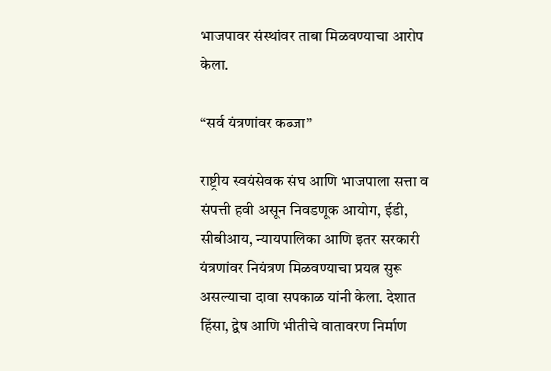भाजपावर संस्थांवर ताबा मिळवण्याचा आरोप केला.

“सर्व यंत्रणांवर कब्जा”

राष्ट्रीय स्वयंसेवक संघ आणि भाजपाला सत्ता व संपत्ती हवी असून निवडणूक आयोग, ईडी, सीबीआय, न्यायपालिका आणि इतर सरकारी यंत्रणांवर नियंत्रण मिळवण्याचा प्रयत्न सुरू असल्याचा दावा सपकाळ यांनी केला. देशात हिंसा, द्वेष आणि भीतीचे वातावरण निर्माण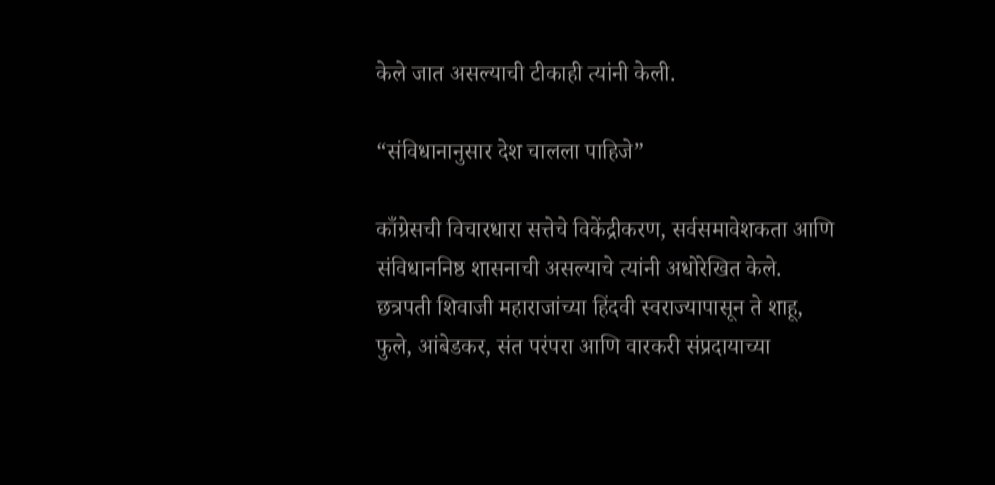केले जात असल्याची टीकाही त्यांनी केली.

“संविधानानुसार देश चालला पाहिजे”

काँग्रेसची विचारधारा सत्तेचे विकेंद्रीकरण, सर्वसमावेशकता आणि संविधाननिष्ठ शासनाची असल्याचे त्यांनी अधोरेखित केले. छत्रपती शिवाजी महाराजांच्या हिंदवी स्वराज्यापासून ते शाहू, फुले, आंबेडकर, संत परंपरा आणि वारकरी संप्रदायाच्या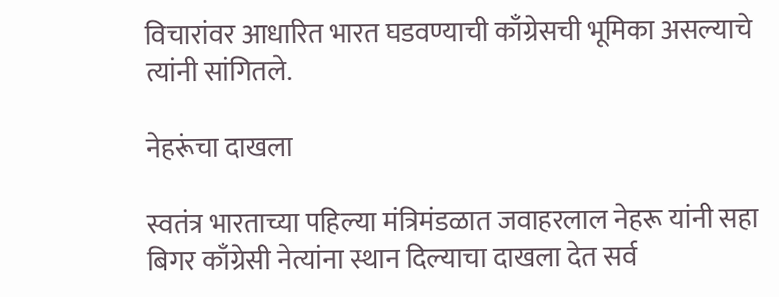विचारांवर आधारित भारत घडवण्याची काँग्रेसची भूमिका असल्याचे त्यांनी सांगितले.

नेहरूंचा दाखला

स्वतंत्र भारताच्या पहिल्या मंत्रिमंडळात जवाहरलाल नेहरू यांनी सहा बिगर काँग्रेसी नेत्यांना स्थान दिल्याचा दाखला देत सर्व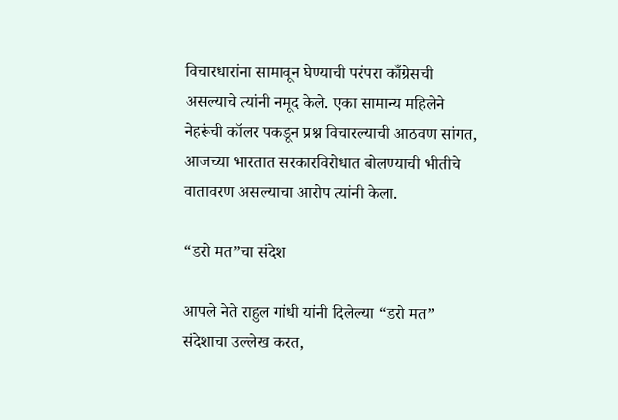विचारधारांना सामावून घेण्याची परंपरा काँग्रेसची असल्याचे त्यांनी नमूद केले. एका सामान्य महिलेने नेहरूंची कॉलर पकडून प्रश्न विचारल्याची आठवण सांगत, आजच्या भारतात सरकारविरोधात बोलण्याची भीतीचे वातावरण असल्याचा आरोप त्यांनी केला.

“डरो मत”चा संदेश

आपले नेते राहुल गांधी यांनी दिलेल्या “डरो मत” संदेशाचा उल्लेख करत,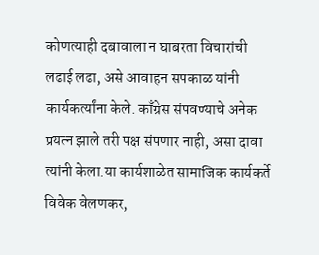कोणत्याही दबावाला न घाबरता विचारांची लढाई लढा, असे आवाहन सपकाळ यांनी कार्यकर्त्यांना केले. काँग्रेस संपवण्याचे अनेक प्रयत्न झाले तरी पक्ष संपणार नाही, असा दावा त्यांनी केला.या कार्यशाळेत सामाजिक कार्यकर्ते विवेक वेलणकर,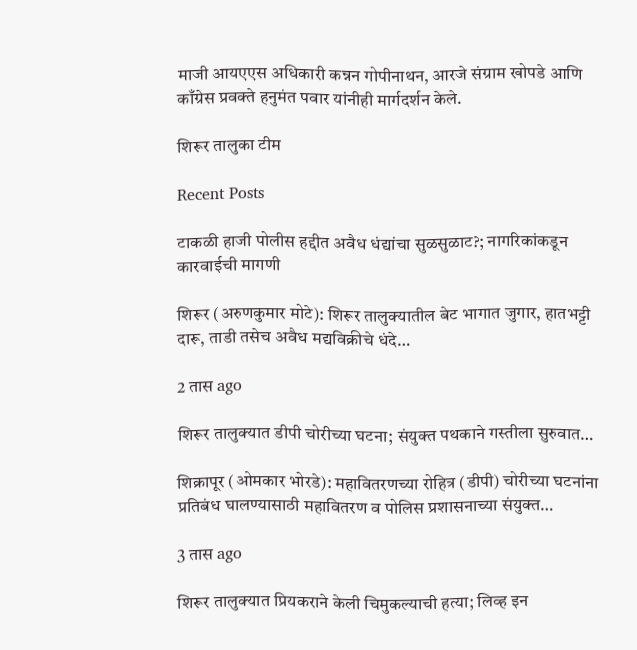माजी आयएएस अधिकारी कन्नन गोपीनाथन, आरजे संग्राम खोपडे आणि काँग्रेस प्रवक्ते हनुमंत पवार यांनीही मार्गदर्शन केले.

शिरूर तालुका टीम

Recent Posts

टाकळी हाजी पोलीस हद्दीत अवैध धंद्यांचा सुळसुळाट?; नागरिकांकडून कारवाईची मागणी

शिरूर (अरुणकुमार मोटे): शिरूर तालुक्यातील बेट भागात जुगार, हातभट्टी दारू, ताडी तसेच अवैध मद्यविक्रीचे धंदे…

2 तास ago

शिरूर तालुक्यात डीपी चोरीच्या घटना; संयुक्त पथकाने गस्तीला सुरुवात…

शिक्रापूर (ओमकार भोरडे): महावितरणच्या रोहित्र (डीपी) चोरीच्या घटनांना प्रतिबंध घालण्यासाठी महावितरण व पोलिस प्रशासनाच्या संयुक्त…

3 तास ago

शिरूर तालुक्यात प्रियकराने केली चिमुकल्याची हत्या; लिव्ह इन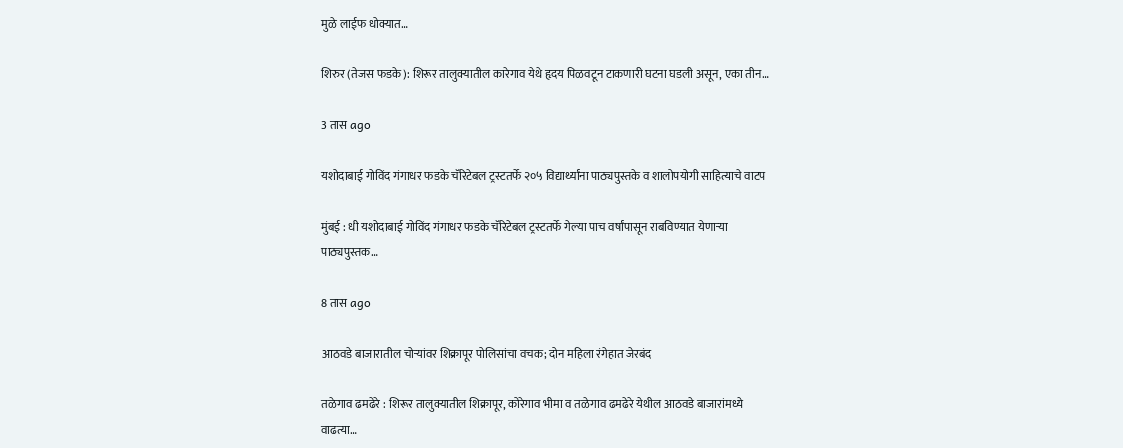मुळे लाईफ धोक्यात…

शिरुर (तेजस फडके): शिरूर तालुक्यातील कारेगाव येथे हृदय पिळवटून टाकणारी घटना घडली असून, एका तीन…

3 तास ago

यशोदाबाई गोविंद गंगाधर फडके चॅरिटेबल ट्रस्टतर्फे २०५ विद्यार्थ्यांना पाठ्यपुस्तके व शालोपयोगी साहित्याचे वाटप

मुंबई : धी यशोदाबाई गोविंद गंगाधर फडके चॅरिटेबल ट्रस्टतर्फे गेल्या पाच वर्षांपासून राबविण्यात येणाऱ्या पाठ्यपुस्तक…

8 तास ago

आठवडे बाजारातील चोऱ्यांवर शिक्रापूर पोलिसांचा वचक; दोन महिला रंगेहात जेरबंद

तळेगाव ढमढेरे : शिरूर तालुक्यातील शिक्रापूर, कोरेगाव भीमा व तळेगाव ढमढेरे येथील आठवडे बाजारांमध्ये वाढत्या…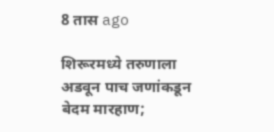8 तास ago

शिरूरमध्ये तरुणाला अडवून पाच जणांकडून बेदम मारहाण;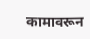कामावरून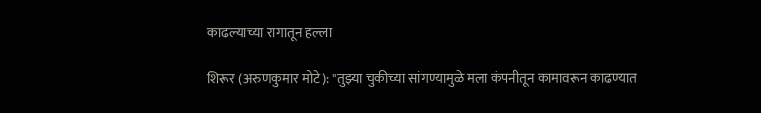काढल्याच्या रागातून हल्ला

शिरूर (अरुणकुमार मोटे): "तुझ्या चुकीच्या सांगण्यामुळे मला कंपनीतून कामावरून काढण्यात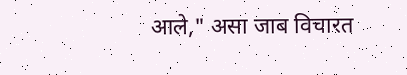आले," असा जाब विचारत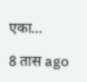एका…

8 तास ago